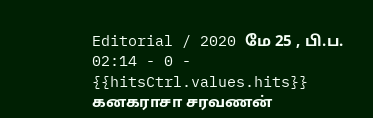Editorial / 2020 மே 25 , பி.ப. 02:14 - 0 - {{hitsCtrl.values.hits}}
கனகராசா சரவணன்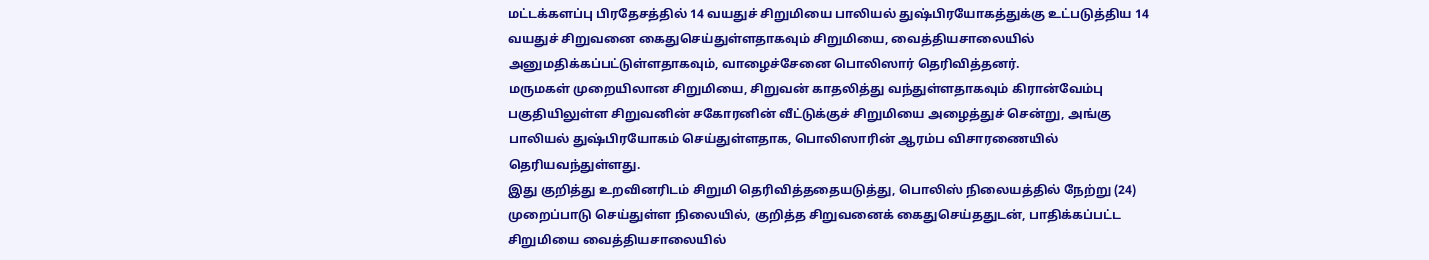மட்டக்களப்பு பிரதேசத்தில் 14 வயதுச் சிறுமியை பாலியல் துஷ்பிரயோகத்துக்கு உட்படுத்திய 14 வயதுச் சிறுவனை கைதுசெய்துள்ளதாகவும் சிறுமியை, வைத்தியசாலையில் அனுமதிக்கப்பட்டுள்ளதாகவும், வாழைச்சேனை பொலிஸார் தெரிவித்தனர்.
மருமகள் முறையிலான சிறுமியை, சிறுவன் காதலித்து வந்துள்ளதாகவும் கிரான்வேம்பு பகுதியிலுள்ள சிறுவனின் சகோரனின் வீட்டுக்குச் சிறுமியை அழைத்துச் சென்று, அங்கு பாலியல் துஷ்பிரயோகம் செய்துள்ளதாக, பொலிஸாரின் ஆரம்ப விசாரணையில் தெரியவந்துள்ளது.
இது குறித்து உறவினரிடம் சிறுமி தெரிவித்ததையடுத்து, பொலிஸ் நிலையத்தில் நேற்று (24) முறைப்பாடு செய்துள்ள நிலையில், குறித்த சிறுவனைக் கைதுசெய்ததுடன், பாதிக்கப்பட்ட சிறுமியை வைத்தியசாலையில்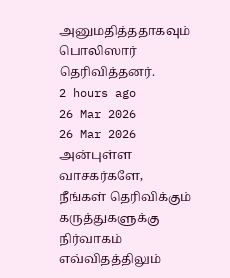அனுமதித்ததாகவும் பொலிஸார் தெரிவித்தனர்.
2 hours ago
26 Mar 2026
26 Mar 2026
அன்புள்ள வாசகர்களே,
நீங்கள் தெரிவிக்கும் கருத்துகளுக்கு நிர்வாகம் எவ்விதத்திலும்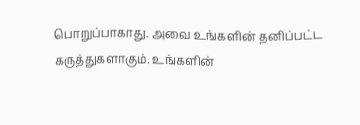பொறுப்பாகாது. அவை உங்களின் தனிப்பட்ட கருத்துகளாகும். உங்களின்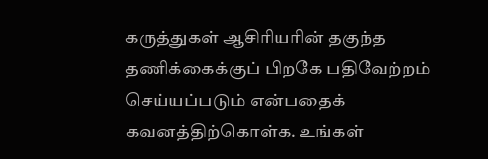கருத்துகள் ஆசிரியரின் தகுந்த தணிக்கைக்குப் பிறகே பதிவேற்றம் செய்யப்படும் என்பதைக் கவனத்திற்கொள்க. உங்கள்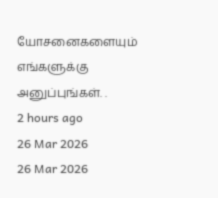யோசனைகளையும் எங்களுக்கு அனுப்புங்கள். .
2 hours ago
26 Mar 2026
26 Mar 2026